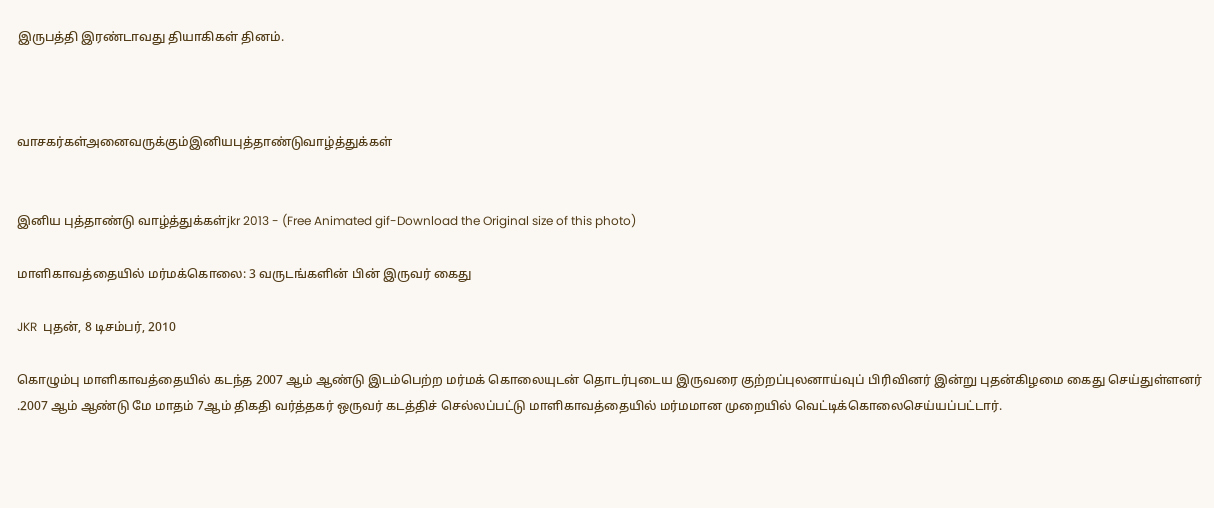இருபத்தி இரண்டாவது தியாகிகள் தினம்.



வாசகர்கள்அனைவருக்கும்இனியபுத்தாண்டுவாழ்த்துக்கள்


இனிய புத்தாண்டு வாழ்த்துக்கள்jkr 2013 - (Free Animated gif-Download the Original size of this photo)

மாளிகாவத்தையில் மர்மக்கொலை: 3 வருடங்களின் பின் இருவர் கைது

JKR  புதன், 8 டிசம்பர், 2010

கொழும்பு மாளிகாவத்தையில் கடந்த 2007 ஆம் ஆண்டு இடம்பெற்ற மர்மக் கொலையுடன் தொடர்புடைய இருவரை குற்றப்புலனாய்வுப் பிரிவினர் இன்று புதன்கிழமை கைது செய்துள்ளனர்
.2007 ஆம் ஆண்டு மே மாதம் 7ஆம் திகதி வர்த்தகர் ஒருவர் கடத்திச் செல்லப்பட்டு மாளிகாவத்தையில் மர்மமான முறையில் வெட்டிக்கொலைசெய்யப்பட்டார்.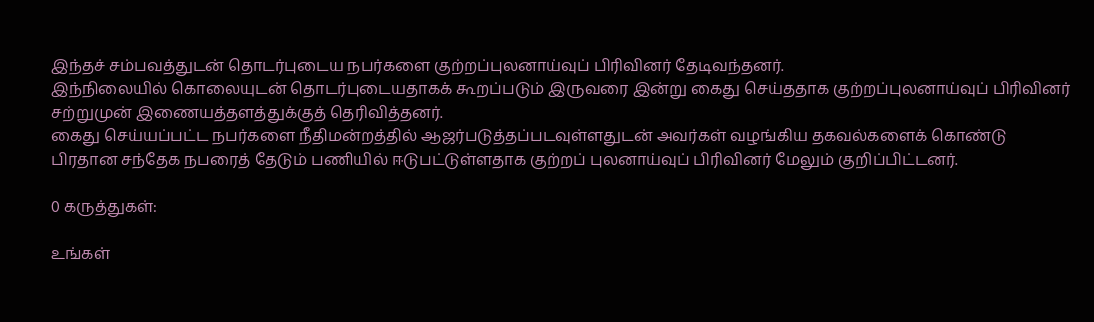இந்தச் சம்பவத்துடன் தொடர்புடைய நபர்களை குற்றப்புலனாய்வுப் பிரிவினர் தேடிவந்தனர்.
இந்நிலையில் கொலையுடன் தொடர்புடையதாகக் கூறப்படும் இருவரை இன்று கைது செய்ததாக குற்றப்புலனாய்வுப் பிரிவினர் சற்றுமுன் இணையத்தளத்துக்குத் தெரிவித்தனர்.
கைது செய்யப்பட்ட நபர்களை நீதிமன்றத்தில் ஆஜர்படுத்தப்படவுள்ளதுடன் அவர்கள் வழங்கிய தகவல்களைக் கொண்டு பிரதான சந்தேக நபரைத் தேடும் பணியில் ஈடுபட்டுள்ளதாக குற்றப் புலனாய்வுப் பிரிவினர் மேலும் குறிப்பிட்டனர்.

0 கருத்துகள்:

உங்கள்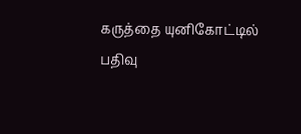கருத்தை யுனிகோட்டில் பதிவு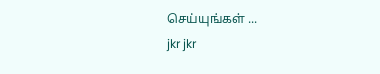செய்யுங்கள் ...
jkr jkr